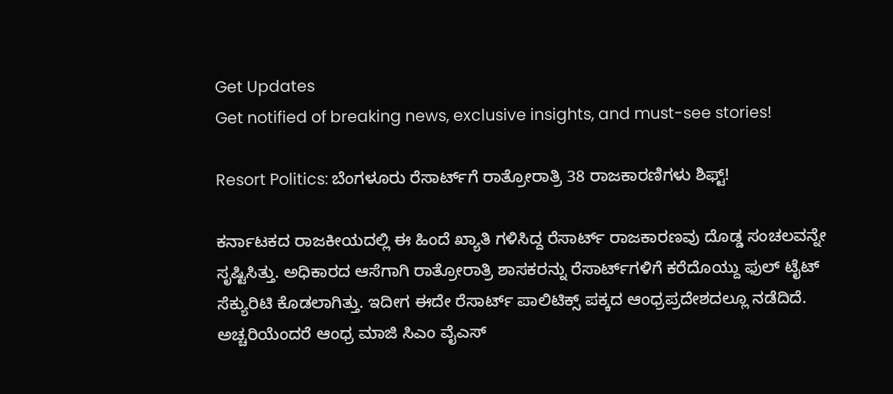Get Updates
Get notified of breaking news, exclusive insights, and must-see stories!

Resort Politics: ಬೆಂಗಳೂರು ರೆಸಾರ್ಟ್‌ಗೆ ರಾತ್ರೋರಾತ್ರಿ 38 ರಾಜಕಾರಣಿಗಳು ಶಿಫ್ಟ್‌!

ಕರ್ನಾಟಕದ ರಾಜಕೀಯದಲ್ಲಿ ಈ ಹಿಂದೆ ಖ್ಯಾತಿ ಗಳಿಸಿದ್ದ ರೆಸಾರ್ಟ್‌ ರಾಜಕಾರಣವು ದೊಡ್ಡ ಸಂಚಲವನ್ನೇ ಸೃಷ್ಟಿಸಿತ್ತು. ಅಧಿಕಾರದ ಆಸೆಗಾಗಿ ರಾತ್ರೋರಾತ್ರಿ ಶಾಸಕರನ್ನು ರೆಸಾರ್ಟ್‌ಗಳಿಗೆ ಕರೆದೊಯ್ದು ಫುಲ್‌ ಟೈಟ್‌ ಸೆಕ್ಯುರಿಟಿ ಕೊಡಲಾಗಿತ್ತು. ಇದೀಗ ಈದೇ ರೆಸಾರ್ಟ್‌ ಪಾಲಿಟಿಕ್ಸ್‌ ಪಕ್ಕದ ಆಂಧ್ರಪ್ರದೇಶದಲ್ಲೂ ನಡೆದಿದೆ. ಅಚ್ಚರಿಯೆಂದರೆ ಆಂಧ್ರ ಮಾಜಿ ಸಿಎಂ ವೈಎಸ್‌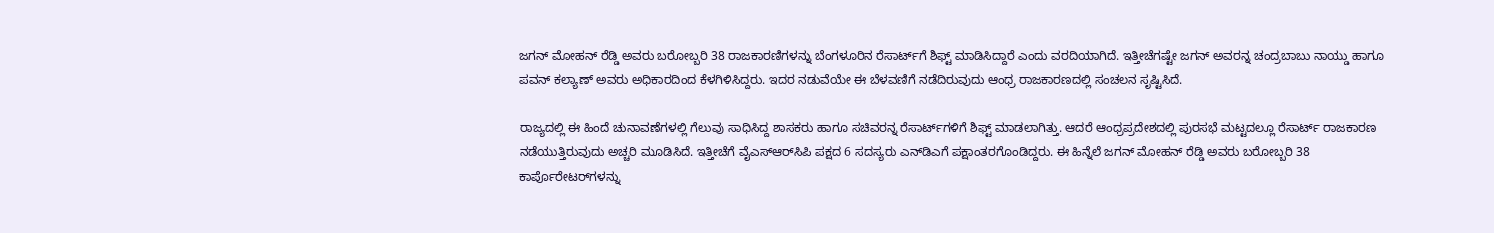ಜಗನ್‌ ಮೋಹನ್‌ ರೆಡ್ಡಿ ಅವರು ಬರೋಬ್ಬರಿ 38 ರಾಜಕಾರಣಿಗಳನ್ನು ಬೆಂಗಳೂರಿನ ರೆಸಾರ್ಟ್‌ಗೆ ಶಿಫ್ಟ್‌ ಮಾಡಿಸಿದ್ದಾರೆ ಎಂದು ವರದಿಯಾಗಿದೆ. ಇತ್ತೀಚೆಗಷ್ಟೇ ಜಗನ್‌ ಅವರನ್ನ ಚಂದ್ರಬಾಬು ನಾಯ್ಡು ಹಾಗೂ ಪವನ್‌ ಕಲ್ಯಾಣ್‌ ಅವರು ಅಧಿಕಾರದಿಂದ ಕೆಳಗಿಳಿಸಿದ್ದರು. ಇದರ ನಡುವೆಯೇ ಈ ಬೆಳವಣಿಗೆ ನಡೆದಿರುವುದು ಆಂಧ್ರ ರಾಜಕಾರಣದಲ್ಲಿ ಸಂಚಲನ ಸೃಷ್ಟಿಸಿದೆ.

ರಾಜ್ಯದಲ್ಲಿ ಈ ಹಿಂದೆ ಚುನಾವಣೆಗಳಲ್ಲಿ ಗೆಲುವು ಸಾಧಿಸಿದ್ದ ಶಾಸಕರು ಹಾಗೂ ಸಚಿವರನ್ನ ರೆಸಾರ್ಟ್‌ಗಳಿಗೆ ಶಿಫ್ಟ್‌ ಮಾಡಲಾಗಿತ್ತು. ಆದರೆ ಆಂಧ್ರಪ್ರದೇಶದಲ್ಲಿ ಪುರಸಭೆ ಮಟ್ಟದಲ್ಲೂ ರೆಸಾರ್ಟ್‌ ರಾಜಕಾರಣ ನಡೆಯುತ್ತಿರುವುದು ಅಚ್ಚರಿ ಮೂಡಿಸಿದೆ. ಇತ್ತೀಚೆಗೆ ವೈಎಸ್‌ಆರ್‌ಸಿಪಿ ಪಕ್ಷದ 6 ಸದಸ್ಯರು ಎನ್‌ಡಿಎಗೆ ಪಕ್ಷಾಂತರಗೊಂಡಿದ್ದರು. ಈ ಹಿನ್ನೆಲೆ ಜಗನ್ ಮೋಹನ್ ರೆಡ್ಡಿ ಅವರು ಬರೋಬ್ಬರಿ 38 ಕಾರ್ಪೊರೇಟರ್‌ಗಳನ್ನು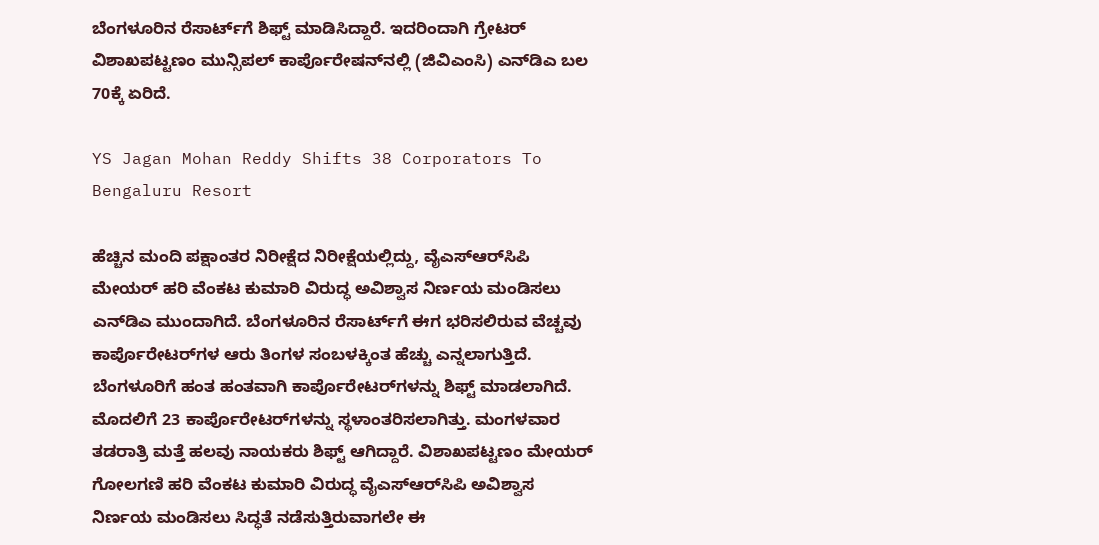ಬೆಂಗಳೂರಿನ ರೆಸಾರ್ಟ್‌ಗೆ ಶಿಫ್ಟ್‌ ಮಾಡಿಸಿದ್ದಾರೆ. ಇದರಿಂದಾಗಿ ಗ್ರೇಟರ್ ವಿಶಾಖಪಟ್ಟಣಂ ಮುನ್ಸಿಪಲ್ ಕಾರ್ಪೊರೇಷನ್‌ನಲ್ಲಿ (ಜಿವಿಎಂಸಿ) ಎನ್‌ಡಿಎ ಬಲ 70ಕ್ಕೆ ಏರಿದೆ.

YS Jagan Mohan Reddy Shifts 38 Corporators To Bengaluru Resort

ಹೆಚ್ಚಿನ ಮಂದಿ ಪಕ್ಷಾಂತರ ನಿರೀಕ್ಷೆದ ನಿರೀಕ್ಷೆಯಲ್ಲಿದ್ದು, ವೈಎಸ್‌ಆರ್‌ಸಿಪಿ ಮೇಯರ್ ಹರಿ ವೆಂಕಟ ಕುಮಾರಿ ವಿರುದ್ಧ ಅವಿಶ್ವಾಸ ನಿರ್ಣಯ ಮಂಡಿಸಲು ಎನ್‌ಡಿಎ ಮುಂದಾಗಿದೆ. ಬೆಂಗಳೂರಿನ ರೆಸಾರ್ಟ್‌ಗೆ ಈಗ ಭರಿಸಲಿರುವ ವೆಚ್ಚವು ಕಾರ್ಪೊರೇಟರ್‌ಗಳ ಆರು ತಿಂಗಳ ಸಂಬಳಕ್ಕಿಂತ ಹೆಚ್ಚು ಎನ್ನಲಾಗುತ್ತಿದೆ. ಬೆಂಗಳೂರಿಗೆ ಹಂತ ಹಂತವಾಗಿ ಕಾರ್ಪೊರೇಟರ್‌ಗಳನ್ನು ಶಿಫ್ಟ್‌ ಮಾಡಲಾಗಿದೆ. ಮೊದಲಿಗೆ 23 ಕಾರ್ಪೊರೇಟರ್‌ಗಳನ್ನು ಸ್ಥಳಾಂತರಿಸಲಾಗಿತ್ತು. ಮಂಗಳವಾರ ತಡರಾತ್ರಿ ಮತ್ತೆ ಹಲವು ನಾಯಕರು ಶಿಫ್ಟ್‌ ಆಗಿದ್ದಾರೆ. ವಿಶಾಖಪಟ್ಟಣಂ ಮೇಯರ್ ಗೋಲಗಣಿ ಹರಿ ವೆಂಕಟ ಕುಮಾರಿ ವಿರುದ್ಧ ವೈಎಸ್‌ಆರ್‌ಸಿಪಿ ಅವಿಶ್ವಾಸ ನಿರ್ಣಯ ಮಂಡಿಸಲು ಸಿದ್ಧತೆ ನಡೆಸುತ್ತಿರುವಾಗಲೇ ಈ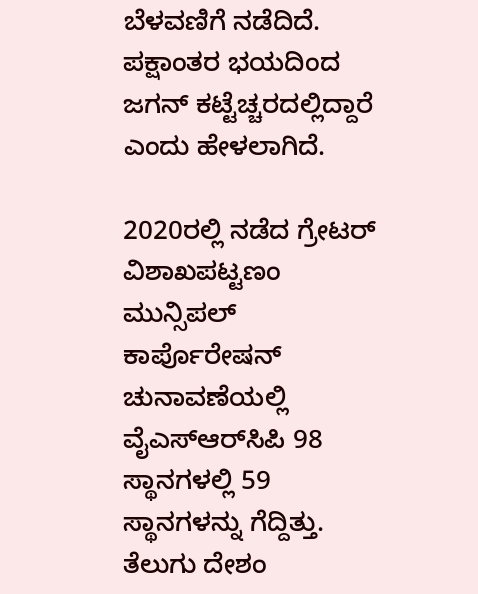ಬೆಳವಣಿಗೆ ನಡೆದಿದೆ. ಪಕ್ಷಾಂತರ ಭಯದಿಂದ ಜಗನ್‌ ಕಟ್ಟೆಚ್ಚರದಲ್ಲಿದ್ದಾರೆ ಎಂದು ಹೇಳಲಾಗಿದೆ.

2020ರಲ್ಲಿ ನಡೆದ ಗ್ರೇಟರ್ ವಿಶಾಖಪಟ್ಟಣಂ ಮುನ್ಸಿಪಲ್ ಕಾರ್ಪೊರೇಷನ್‌ ಚುನಾವಣೆಯಲ್ಲಿ ವೈಎಸ್ಆರ್‌ಸಿಪಿ 98 ಸ್ಥಾನಗಳಲ್ಲಿ 59 ಸ್ಥಾನಗಳನ್ನು ಗೆದ್ದಿತ್ತು. ತೆಲುಗು ದೇಶಂ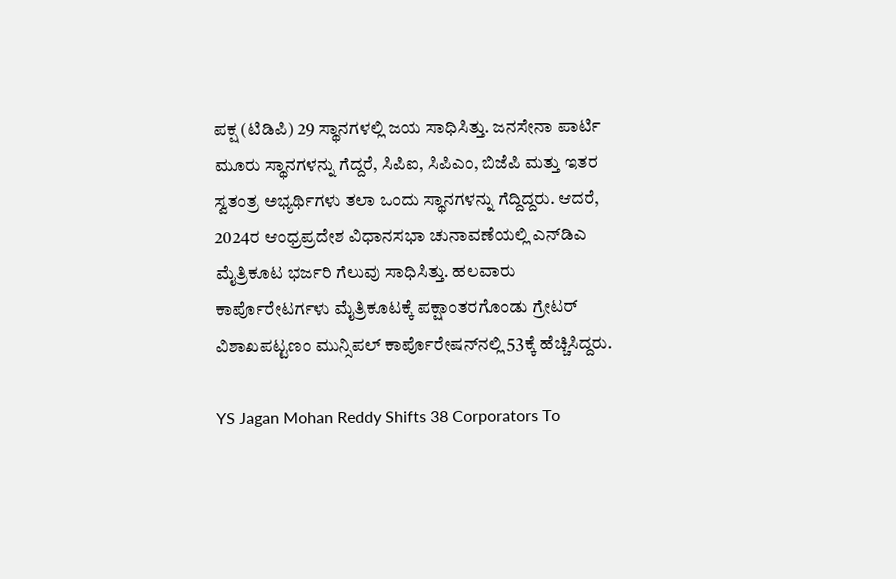ಪಕ್ಷ (ಟಿಡಿಪಿ) 29 ಸ್ಥಾನಗಳಲ್ಲಿ ಜಯ ಸಾಧಿಸಿತ್ತು. ಜನಸೇನಾ ಪಾರ್ಟಿ ಮೂರು ಸ್ಥಾನಗಳನ್ನು ಗೆದ್ದರೆ, ಸಿಪಿಐ, ಸಿಪಿಎಂ, ಬಿಜೆಪಿ ಮತ್ತು ಇತರ ಸ್ವತಂತ್ರ ಅಭ್ಯರ್ಥಿಗಳು ತಲಾ ಒಂದು ಸ್ಥಾನಗಳನ್ನು ಗೆದ್ದಿದ್ದರು. ಆದರೆ, 2024ರ ಆಂಧ್ರಪ್ರದೇಶ ವಿಧಾನಸಭಾ ಚುನಾವಣೆಯಲ್ಲಿ ಎನ್‌ಡಿಎ ಮೈತ್ರಿಕೂಟ ಭರ್ಜರಿ ಗೆಲುವು ಸಾಧಿಸಿತ್ತು. ಹಲವಾರು ಕಾರ್ಪೊರೇಟರ್ಗಳು ಮೈತ್ರಿಕೂಟಕ್ಕೆ ಪಕ್ಷಾಂತರಗೊಂಡು ಗ್ರೇಟರ್ ವಿಶಾಖಪಟ್ಟಣಂ ಮುನ್ಸಿಪಲ್ ಕಾರ್ಪೊರೇಷನ್‌ನಲ್ಲಿ 53ಕ್ಕೆ ಹೆಚ್ಚಿಸಿದ್ದರು.

YS Jagan Mohan Reddy Shifts 38 Corporators To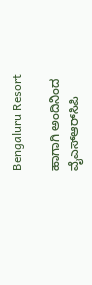Bengaluru Resort

ಹಾಗಾಗಿ ಅಂದಿನಿಂದ ವೈಎಸ್ಆರ್‌ಸಿಪಿ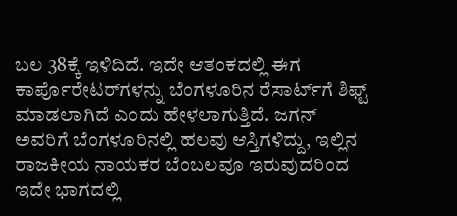ಬಲ 38ಕ್ಕೆ ಇಳಿದಿದೆ. ಇದೇ ಆತಂಕದಲ್ಲಿ ಈಗ ಕಾರ್ಪೊರೇಟರ್‌ಗಳನ್ನು ಬೆಂಗಳೂರಿನ ರೆಸಾರ್ಟ್‌ಗೆ ಶಿಫ್ಟ್‌ ಮಾಡಲಾಗಿದೆ ಎಂದು ಹೇಳಲಾಗುತ್ತಿದೆ. ಜಗನ್‌ ಅವರಿಗೆ ಬೆಂಗಳೂರಿನಲ್ಲಿ ಹಲವು ಆಸ್ತಿಗಳಿದ್ದು, ಇಲ್ಲಿನ ರಾಜಕೀಯ ನಾಯಕರ ಬೆಂಬಲವೂ ಇರುವುದರಿಂದ ಇದೇ ಭಾಗದಲ್ಲಿ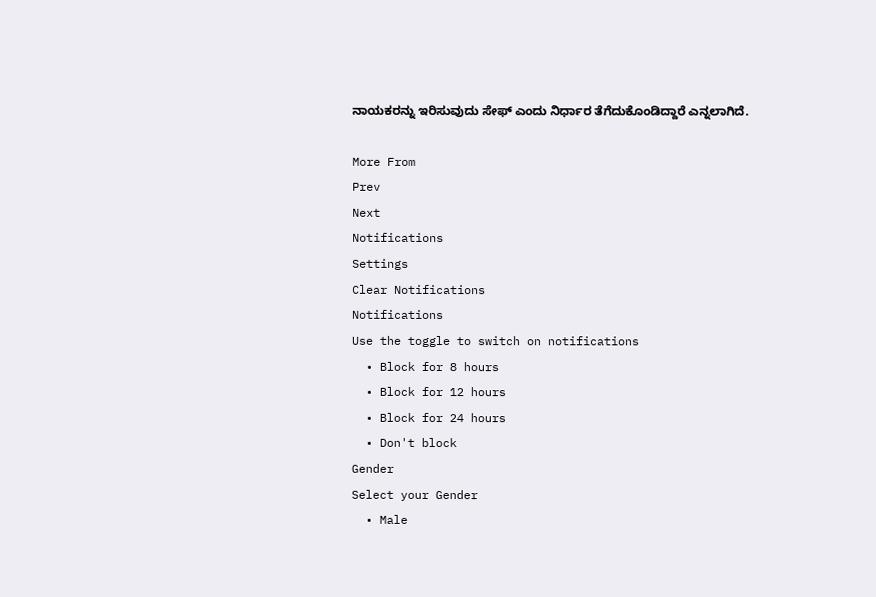ನಾಯಕರನ್ನು ಇರಿಸುವುದು ಸೇಫ್‌ ಎಂದು ನಿರ್ಧಾರ ತೆಗೆದುಕೊಂಡಿದ್ದಾರೆ ಎನ್ನಲಾಗಿದೆ.

More From
Prev
Next
Notifications
Settings
Clear Notifications
Notifications
Use the toggle to switch on notifications
  • Block for 8 hours
  • Block for 12 hours
  • Block for 24 hours
  • Don't block
Gender
Select your Gender
  • Male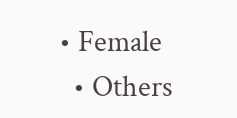• Female
  • Others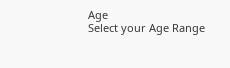Age
Select your Age Range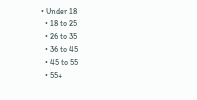• Under 18
  • 18 to 25
  • 26 to 35
  • 36 to 45
  • 45 to 55
  • 55+